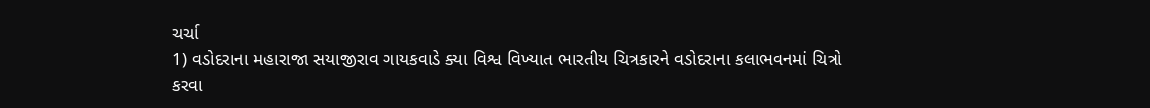ચર્ચા
1) વડોદરાના મહારાજા સયાજીરાવ ગાયકવાડે ક્યા વિશ્વ વિખ્યાત ભારતીય ચિત્રકારને વડોદરાના કલાભવનમાં ચિત્રો કરવા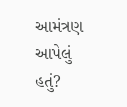આમંત્રણ આપેલું હતું?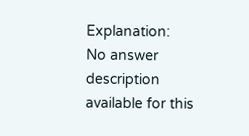Explanation:
No answer description available for this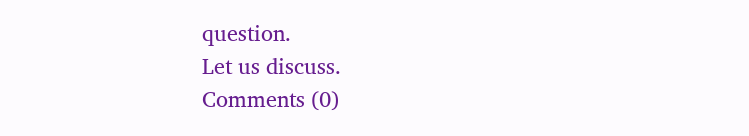question.
Let us discuss.
Comments (0)